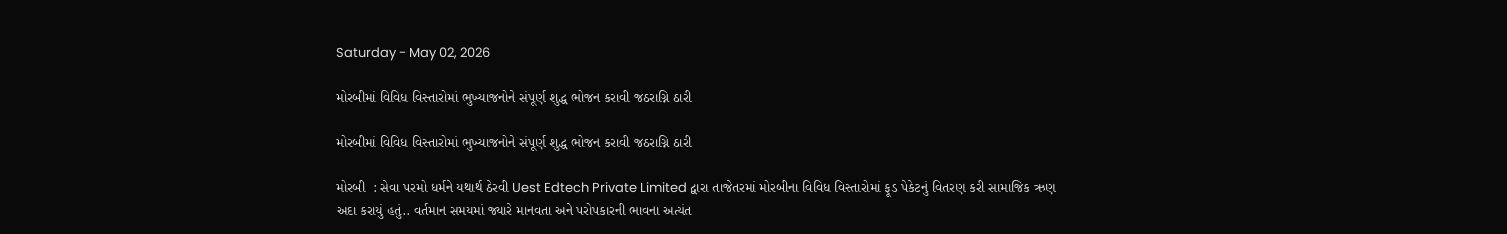Saturday - May 02, 2026

મોરબીમાં વિવિધ વિસ્તારોમાં ભુખ્યાજનોને સંપૂર્ણ શુદ્ધ ભોજન કરાવી જઠરાગ્નિ ઠારી

મોરબીમાં વિવિધ વિસ્તારોમાં ભુખ્યાજનોને સંપૂર્ણ શુદ્ધ ભોજન કરાવી જઠરાગ્નિ ઠારી

મોરબી  : સેવા પરમો ધર્મને યથાર્થ ઠેરવી Uest Edtech Private Limited દ્વારા તાજેતરમાં મોરબીના વિવિધ વિસ્તારોમાં ફૂડ પેકેટનું વિતરણ કરી સામાજિક ઋણ અદા કરાયું હતું.. વર્તમાન સમયમાં જ્યારે માનવતા અને પરોપકારની ભાવના અત્યંત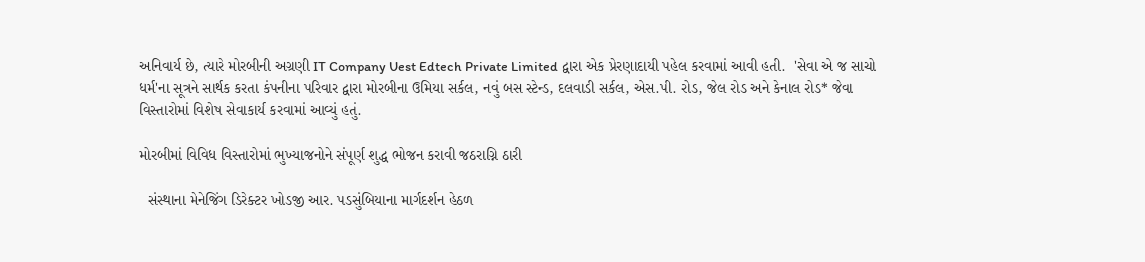અનિવાર્ય છે, ત્યારે મોરબીની અગ્રણી IT Company Uest Edtech Private Limited દ્વારા એક પ્રેરણાદાયી પહેલ કરવામાં આવી હતી.  'સેવા એ જ સાચો ધર્મ'ના સૂત્રને સાર્થક કરતા કંપનીના પરિવાર દ્વારા મોરબીના ઉમિયા સર્કલ, નવું બસ સ્ટેન્ડ, દલવાડી સર્કલ, એસ.પી. રોડ, જેલ રોડ અને કેનાલ રોડ* જેવા વિસ્તારોમાં વિશેષ સેવાકાર્ય કરવામાં આવ્યું હતું.

મોરબીમાં વિવિધ વિસ્તારોમાં ભુખ્યાજનોને સંપૂર્ણ શુદ્ધ ભોજન કરાવી જઠરાગ્નિ ઠારી

  સંસ્થાના મેનેજિંગ ડિરેક્ટર ખોડજી આર. પડસુંબિયાના માર્ગદર્શન હેઠળ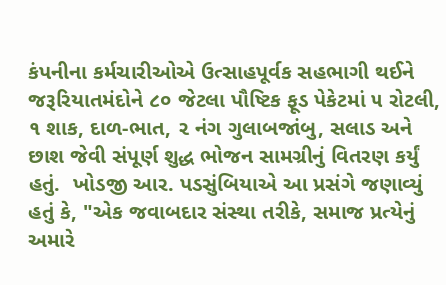કંપનીના કર્મચારીઓએ ઉત્સાહપૂર્વક સહભાગી થઈને જરૂરિયાતમંદોને ૮૦ જેટલા પૌષ્ટિક ફૂડ પેકેટમાં ૫ રોટલી, ૧ શાક, દાળ-ભાત, ૨ નંગ ગુલાબજાંબુ, સલાડ અને છાશ જેવી સંપૂર્ણ શુદ્ધ ભોજન સામગ્રીનું વિતરણ કર્યું હતું.  ખોડજી આર. પડસુંબિયાએ આ પ્રસંગે જણાવ્યું હતું કે, "એક જવાબદાર સંસ્થા તરીકે, સમાજ પ્રત્યેનું અમારે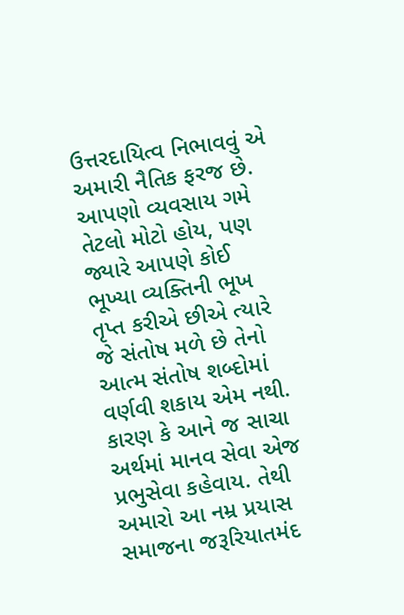ઉત્તરદાયિત્વ નિભાવવું એ અમારી નૈતિક ફરજ છે. આપણો વ્યવસાય ગમે તેટલો મોટો હોય, પણ જ્યારે આપણે કોઈ ભૂખ્યા વ્યક્તિની ભૂખ તૃપ્ત કરીએ છીએ ત્યારે જે સંતોષ મળે છે તેનો આત્મ સંતોષ શબ્દોમાં વર્ણવી શકાય એમ નથી. કારણ કે આને જ સાચા અર્થમાં માનવ સેવા એજ પ્રભુસેવા કહેવાય. તેથી અમારો આ નમ્ર પ્રયાસ સમાજના જરૂરિયાતમંદ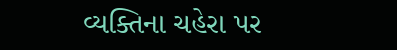વ્યક્તિના ચહેરા પર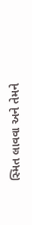સ્મિત લાવવા અને તેમને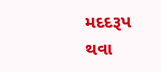મદદરૂપ થવા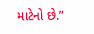માટેનો છે.”